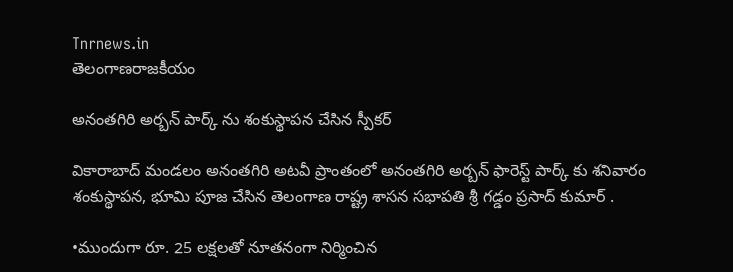Tnrnews.in
తెలంగాణరాజకీయం

అనంతగిరి అర్బన్ పార్క్ ను శంకుస్థాపన చేసిన స్పీకర్

వికారాబాద్ మండలం అనంతగిరి అటవీ ప్రాంతంలో అనంతగిరి అర్బన్ ఫారెస్ట్ పార్క్ కు శనివారం శంకుస్థాపన, భూమి పూజ చేసిన తెలంగాణ రాష్ట్ర శాసన సభాపతి శ్రీ గడ్డం ప్రసాద్ కుమార్ .

•ముందుగా రూ. 25 లక్షలతో నూతనంగా నిర్మించిన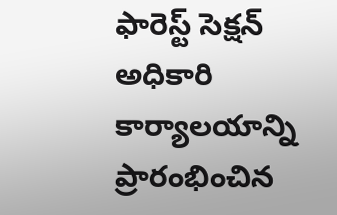ఫారెస్ట్ సెక్షన్ అధికారి కార్యాలయాన్ని ప్రారంభించిన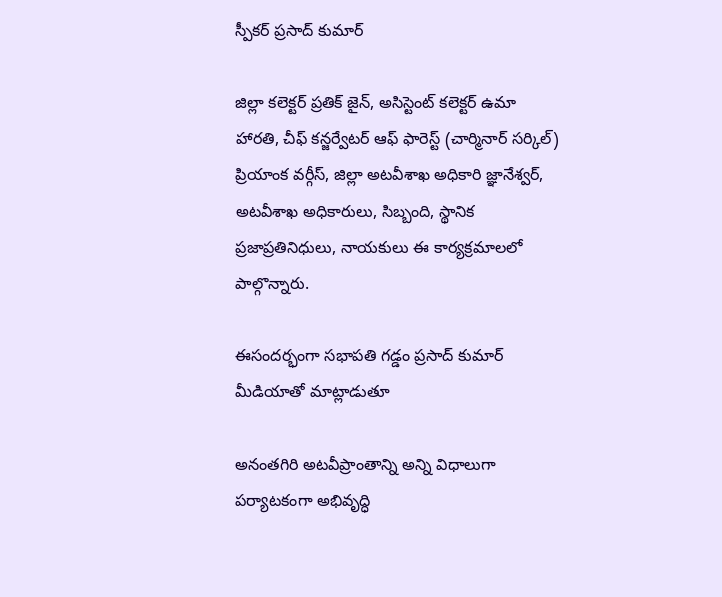స్పీకర్ ప్రసాద్ కుమార్

జిల్లా కలెక్టర్ ప్రతిక్ జైన్, అసిస్టెంట్ కలెక్టర్ ఉమా హారతి, చీఫ్ కన్జర్వేటర్ ఆఫ్ ఫారెస్ట్ (చార్మినార్ సర్కిల్) ప్రియాంక వర్గీస్, జిల్లా అటవీశాఖ అధికారి జ్ఞానేశ్వర్, అటవీశాఖ అధికారులు, సిబ్బంది, స్థానిక ప్రజాప్రతినిధులు, నాయకులు ఈ కార్యక్రమాలలో పాల్గొన్నారు.

ఈసందర్భంగా సభాపతి గడ్డం ప్రసాద్ కుమార్ మీడియాతో మాట్లాడుతూ

అనంతగిరి అటవీప్రాంతాన్ని అన్ని విధాలుగా పర్యాటకంగా అభివృద్ధి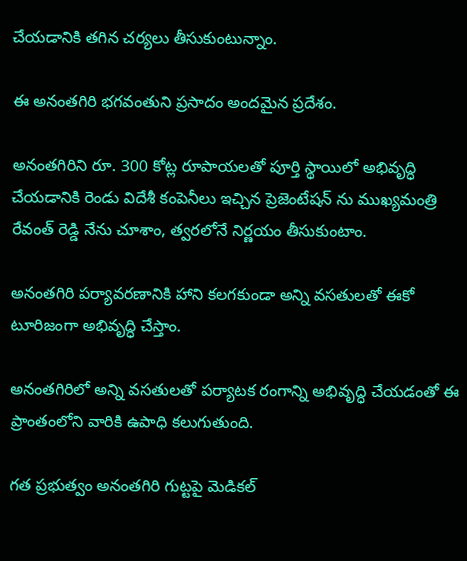చేయడానికి తగిన చర్యలు తీసుకుంటున్నాం.

ఈ అనంతగిరి భగవంతుని ప్రసాదం అందమైన ప్రదేశం.

అనంతగిరిని రూ. 300 కోట్ల రూపాయలతో పూర్తి స్థాయిలో అభివృద్ధి చేయడానికి రెండు విదేశీ కంపెనీలు ఇచ్చిన ప్రెజెంటేషన్ ను ముఖ్యమంత్రి రేవంత్ రెడ్డి నేను చూశాం, త్వరలోనే నిర్ణయం తీసుకుంటాం.

అనంతగిరి పర్యావరణానికి హాని కలగకుండా అన్ని వసతులతో ఈకో టూరిజంగా అభివృద్ధి చేస్తాం.

అనంతగిరిలో అన్ని వసతులతో పర్యాటక రంగాన్ని అభివృద్ధి చేయడంతో ఈ ప్రాంతంలోని వారికి ఉపాధి కలుగుతుంది.

గత ప్రభుత్వం అనంతగిరి గుట్టపై మెడికల్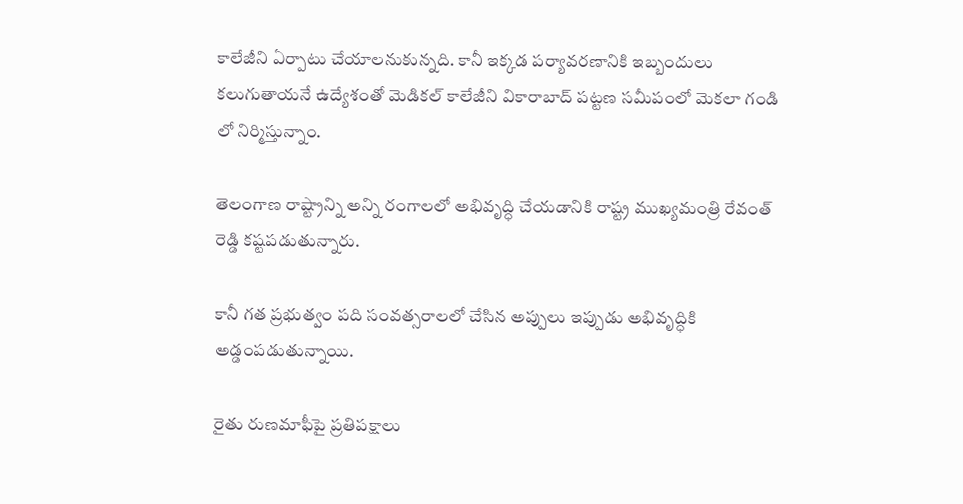కాలేజీని ఏర్పాటు చేయాలనుకున్నది. కానీ ఇక్కడ పర్యావరణానికి ఇబ్బందులు కలుగుతాయనే ఉద్యేశంతో మెడికల్ కాలేజీని వికారాబాద్ పట్టణ సమీపంలో మెకలా గండి లో నిర్మిస్తున్నాం.

తెలంగాణ రాష్ట్రాన్ని అన్ని రంగాలలో అభివృద్ధి చేయడానికి రాష్ట్ర ముఖ్యమంత్రి రేవంత్ రెడ్డి కష్టపడుతున్నారు.

కానీ గత ప్రభుత్వం పది సంవత్సరాలలో చేసిన అప్పులు ఇప్పుడు అభివృద్ధికి అడ్డంపడుతున్నాయి.

రైతు రుణమాఫీపై ప్రతిపక్షాలు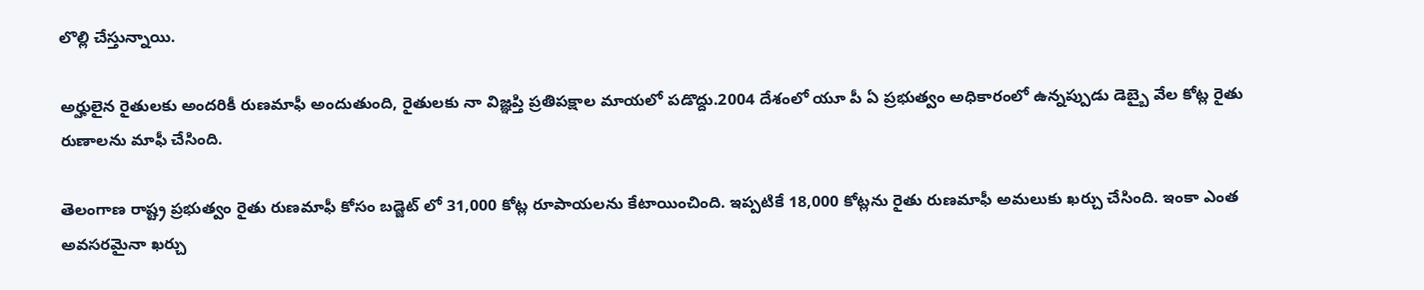లొల్లి చేస్తున్నాయి.

అర్హులైన రైతులకు అందరికీ రుణమాఫీ అందుతుంది, రైతులకు నా విజ్ఞప్తి ప్రతిపక్షాల మాయలో పడొద్దు.2004 దేశంలో యూ పీ ఏ ప్రభుత్వం అధికారంలో ఉన్నప్పుడు డెబ్బై వేల కోట్ల రైతు రుణాలను మాఫీ చేసింది.

తెలంగాణ రాష్ట్ర ప్రభుత్వం రైతు రుణమాఫీ కోసం బడ్జెట్ లో 31,000 కోట్ల రూపాయలను కేటాయించింది. ఇప్పటికే 18,000 కోట్లను రైతు రుణమాఫీ అమలుకు ఖర్చు చేసింది. ఇంకా ఎంత అవసరమైనా ఖర్చు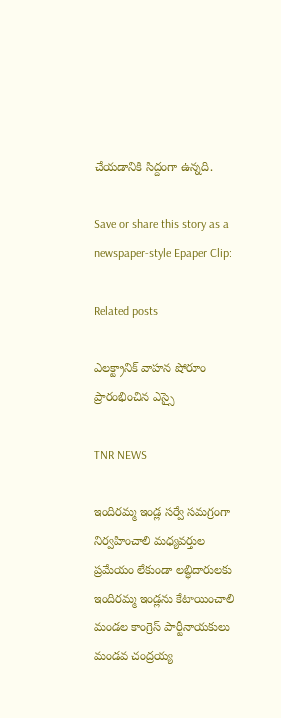చేయడానికి సిద్దంగా ఉన్నది.

Save or share this story as a newspaper-style Epaper Clip:

Related posts

ఎలక్ట్రానిక్ వాహన షోరూం ప్రారంభించిన ఎస్సై

TNR NEWS

ఇందిరమ్మ ఇండ్ల సర్వే సమగ్రంగా నిర్వహించాలి మధ్యవర్తుల ప్రమేయం లేకుండా లబ్ధిదారులకు ఇందిరమ్మ ఇండ్లను కేటాయించాలి  మండల కాంగ్రెస్ పార్టీనాయకులు మండవ చంద్రయ్య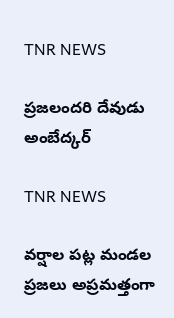TNR NEWS

ప్రజలందరి దేవుడు అంబేద్కర్

TNR NEWS

వర్షాల పట్ల మండల ప్రజలు అప్రమత్తంగా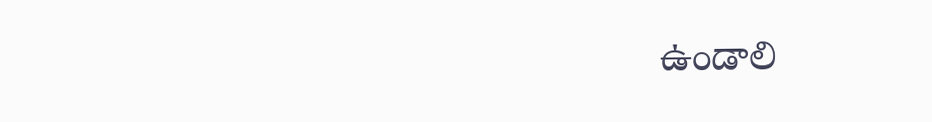ఉండాలి ‌‌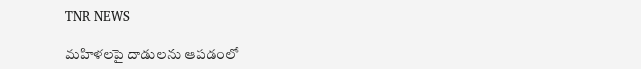TNR NEWS

మహిళలపై దాడులను ఆపడంలో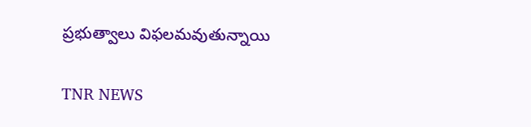ప్రభుత్వాలు విఫలమవుతున్నాయి

TNR NEWS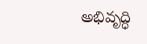అభివృద్ధి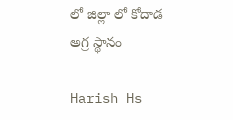లో జిల్లా లో కోదాడ అగ్ర స్థానం

Harish Hs